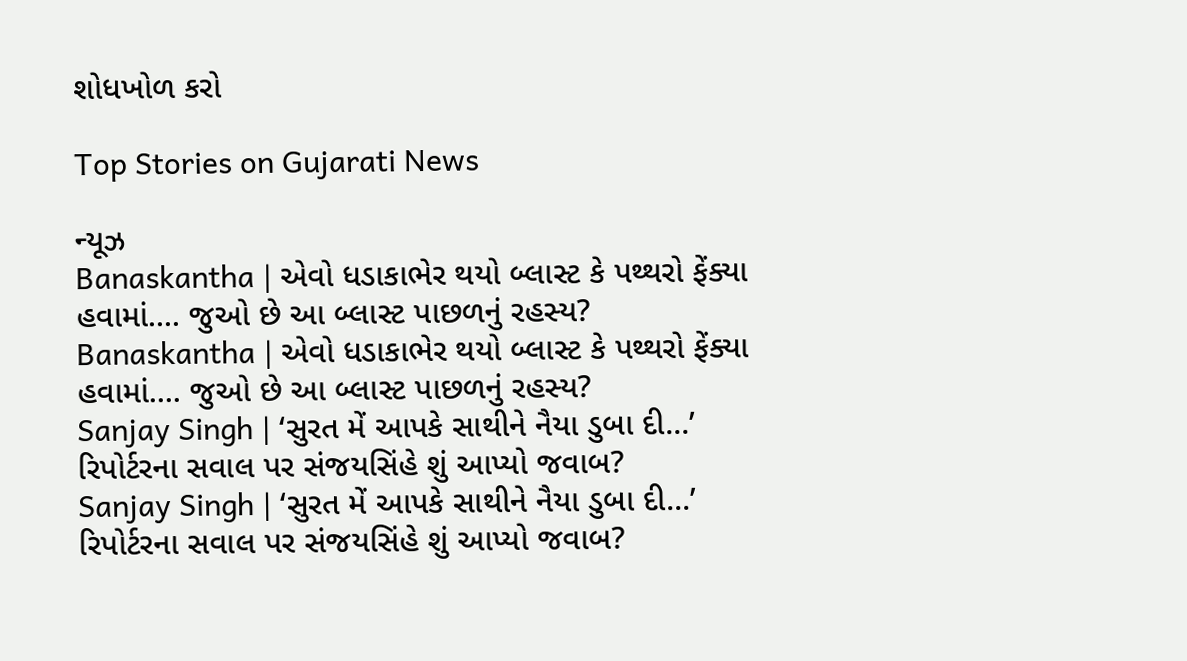શોધખોળ કરો

Top Stories on Gujarati News

ન્યૂઝ
Banaskantha | એવો ધડાકાભેર થયો બ્લાસ્ટ કે પથ્થરો ફેંક્યા હવામાં.... જુઓ છે આ બ્લાસ્ટ પાછળનું રહસ્ય?
Banaskantha | એવો ધડાકાભેર થયો બ્લાસ્ટ કે પથ્થરો ફેંક્યા હવામાં.... જુઓ છે આ બ્લાસ્ટ પાછળનું રહસ્ય?
Sanjay Singh | ‘સુરત મેં આપકે સાથીને નૈયા ડુબા દી...’ રિપોર્ટરના સવાલ પર સંજયસિંહે શું આપ્યો જવાબ?
Sanjay Singh | ‘સુરત મેં આપકે સાથીને નૈયા ડુબા દી...’ રિપોર્ટરના સવાલ પર સંજયસિંહે શું આપ્યો જવાબ?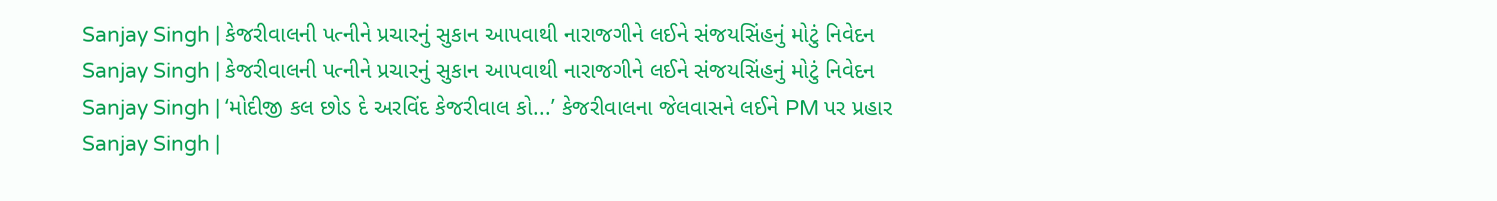Sanjay Singh | કેજરીવાલની પત્નીને પ્રચારનું સુકાન આપવાથી નારાજગીને લઈને સંજયસિંહનું મોટું નિવેદન
Sanjay Singh | કેજરીવાલની પત્નીને પ્રચારનું સુકાન આપવાથી નારાજગીને લઈને સંજયસિંહનું મોટું નિવેદન
Sanjay Singh | ‘મોદીજી કલ છોડ દે અરવિંદ કેજરીવાલ કો...’ કેજરીવાલના જેલવાસને લઈને PM પર પ્રહાર
Sanjay Singh |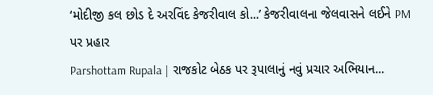‘મોદીજી કલ છોડ દે અરવિંદ કેજરીવાલ કો...’ કેજરીવાલના જેલવાસને લઈને PM પર પ્રહાર
Parshottam Rupala | રાજકોટ બેઠક પર રૂપાલાનું નવું પ્રચાર અભિયાન...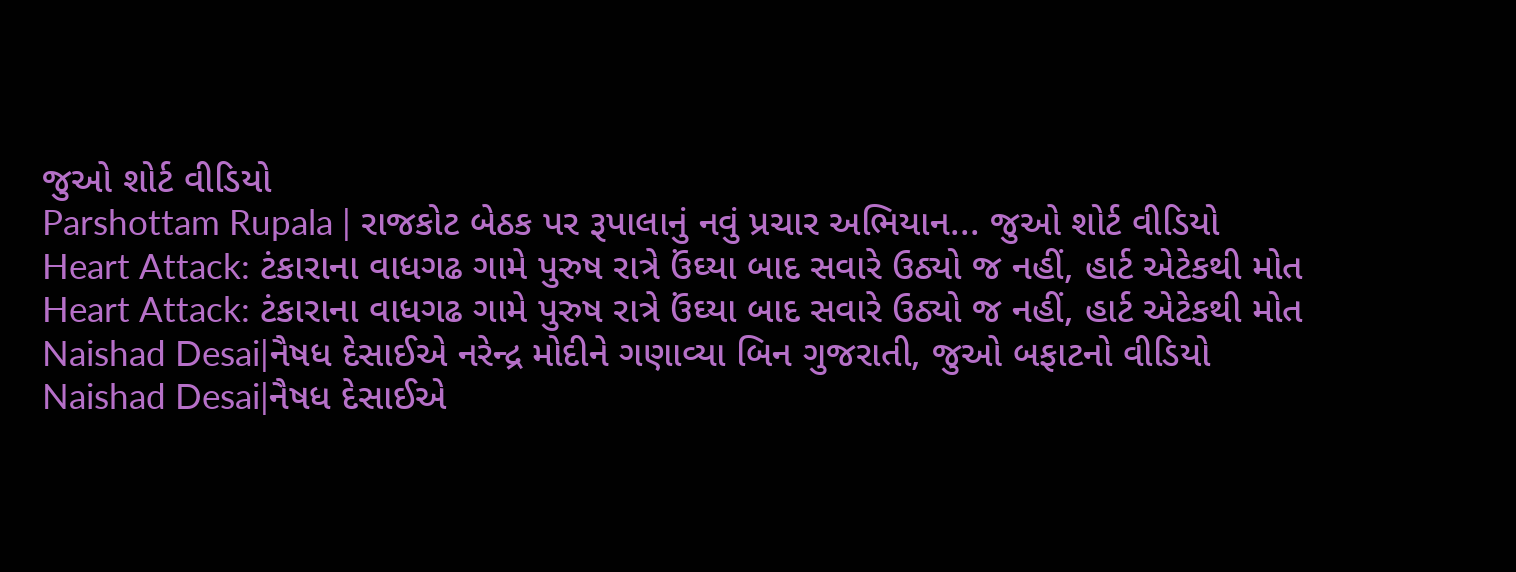જુઓ શોર્ટ વીડિયો
Parshottam Rupala | રાજકોટ બેઠક પર રૂપાલાનું નવું પ્રચાર અભિયાન... જુઓ શોર્ટ વીડિયો
Heart Attack: ટંકારાના વાધગઢ ગામે પુરુષ રાત્રે ઉંઘ્યા બાદ સવારે ઉઠ્યો જ નહીં, હાર્ટ એટેકથી મોત
Heart Attack: ટંકારાના વાધગઢ ગામે પુરુષ રાત્રે ઉંઘ્યા બાદ સવારે ઉઠ્યો જ નહીં, હાર્ટ એટેકથી મોત
Naishad Desai|નૈષધ દેસાઈએ નરેન્દ્ર મોદીને ગણાવ્યા બિન ગુજરાતી, જુઓ બફાટનો વીડિયો
Naishad Desai|નૈષધ દેસાઈએ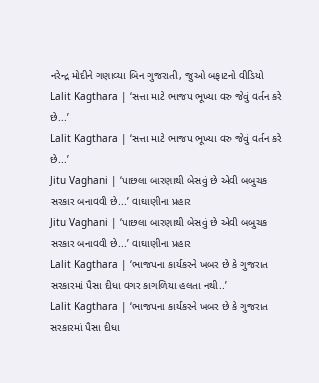નરેન્દ્ર મોદીને ગણાવ્યા બિન ગુજરાતી, જુઓ બફાટનો વીડિયો
Lalit Kagthara | ‘સત્તા માટે ભાજપ ભૂખ્યા વરુ જેવું વર્તન કરે છે...’
Lalit Kagthara | ‘સત્તા માટે ભાજપ ભૂખ્યા વરુ જેવું વર્તન કરે છે...’
Jitu Vaghani | ‘પાછલા બારણાથી બેસવું છે એવી બબુચક સરકાર બનાવવી છે...’ વાઘાણીના પ્રહાર
Jitu Vaghani | ‘પાછલા બારણાથી બેસવું છે એવી બબુચક સરકાર બનાવવી છે...’ વાઘાણીના પ્રહાર
Lalit Kagthara | ‘ભાજપના કાર્યકરને ખબર છે કે ગુજરાત સરકારમાં પૈસા દીધા વગર કાગળિયા હલતા નથી..’
Lalit Kagthara | ‘ભાજપના કાર્યકરને ખબર છે કે ગુજરાત સરકારમાં પૈસા દીધા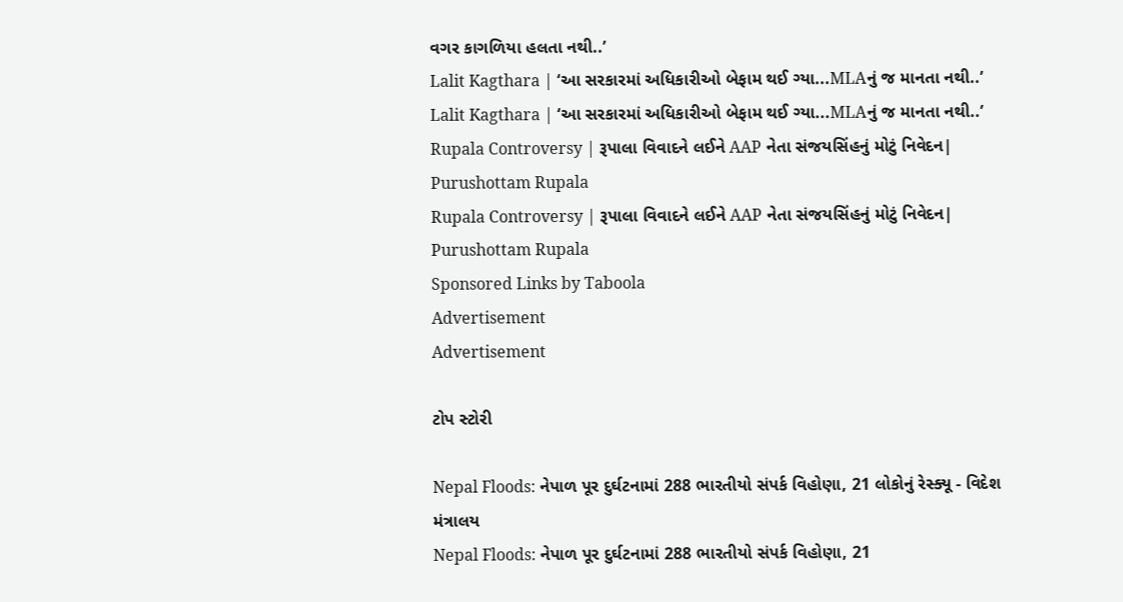વગર કાગળિયા હલતા નથી..’
Lalit Kagthara | ‘આ સરકારમાં અધિકારીઓ બેફામ થઈ ગ્યા...MLAનું જ માનતા નથી..’
Lalit Kagthara | ‘આ સરકારમાં અધિકારીઓ બેફામ થઈ ગ્યા...MLAનું જ માનતા નથી..’
Rupala Controversy | રૂપાલા વિવાદને લઈને AAP નેતા સંજયસિંહનું મોટું નિવેદન| Purushottam Rupala
Rupala Controversy | રૂપાલા વિવાદને લઈને AAP નેતા સંજયસિંહનું મોટું નિવેદન| Purushottam Rupala
Sponsored Links by Taboola
Advertisement
Advertisement

ટોપ સ્ટોરી

Nepal Floods: નેપાળ પૂર દુર્ઘટનામાં 288 ભારતીયો સંપર્ક વિહોણા, 21 લોકોનું રેસ્ક્યૂ - વિદેશ મંત્રાલય
Nepal Floods: નેપાળ પૂર દુર્ઘટનામાં 288 ભારતીયો સંપર્ક વિહોણા, 21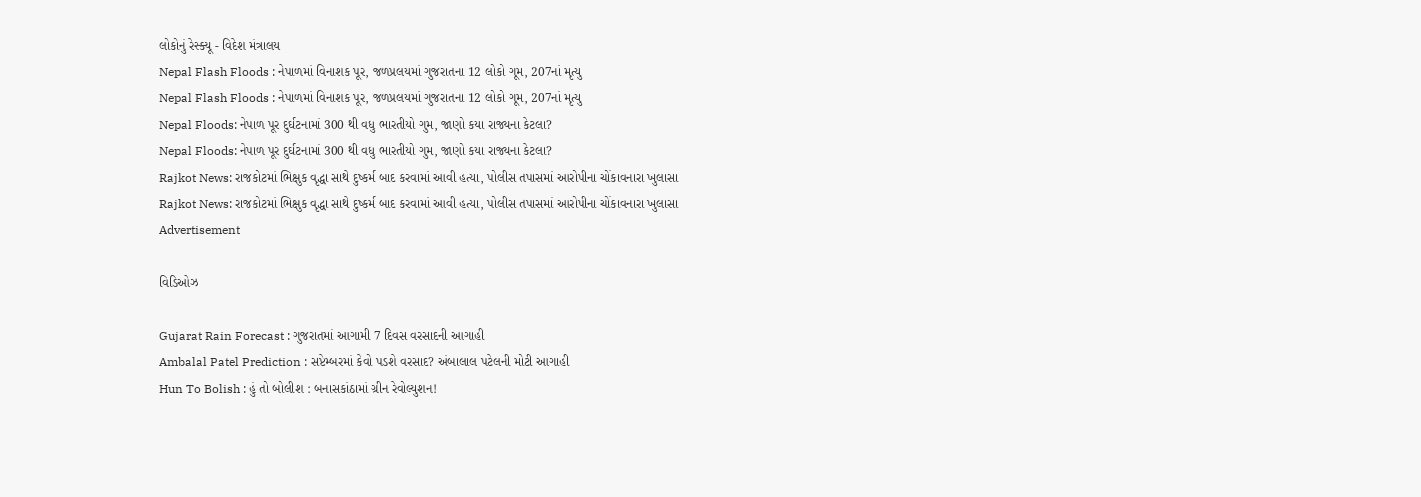લોકોનું રેસ્ક્યૂ - વિદેશ મંત્રાલય
Nepal Flash Floods : નેપાળમાં વિનાશક પૂર, જળપ્રલયમાં ગુજરાતના 12 લોકો ગૂમ, 207નાં મૃત્યુ
Nepal Flash Floods : નેપાળમાં વિનાશક પૂર, જળપ્રલયમાં ગુજરાતના 12 લોકો ગૂમ, 207નાં મૃત્યુ
Nepal Floods: નેપાળ પૂર દુર્ઘટનામાં 300 થી વધુ ભારતીયો ગુમ, જાણો કયા રાજ્યના કેટલા?
Nepal Floods: નેપાળ પૂર દુર્ઘટનામાં 300 થી વધુ ભારતીયો ગુમ, જાણો કયા રાજ્યના કેટલા?
Rajkot News: રાજકોટમાં ભિક્ષુક વૃદ્ધા સાથે દુષ્કર્મ બાદ કરવામાં આવી હત્યા, પોલીસ તપાસમાં આરોપીના ચોંકાવનારા ખુલાસા
Rajkot News: રાજકોટમાં ભિક્ષુક વૃદ્ધા સાથે દુષ્કર્મ બાદ કરવામાં આવી હત્યા, પોલીસ તપાસમાં આરોપીના ચોંકાવનારા ખુલાસા
Advertisement

વિડિઓઝ

Gujarat Rain Forecast : ગુજરાતમાં આગામી 7 દિવસ વરસાદની આગાહી
Ambalal Patel Prediction : સપ્ટેમ્બરમાં કેવો પડશે વરસાદ? અંબાલાલ પટેલની મોટી આગાહી
Hun To Bolish : હું તો બોલીશ : બનાસકાંઠામાં ગ્રીન રેવોલ્યુશન!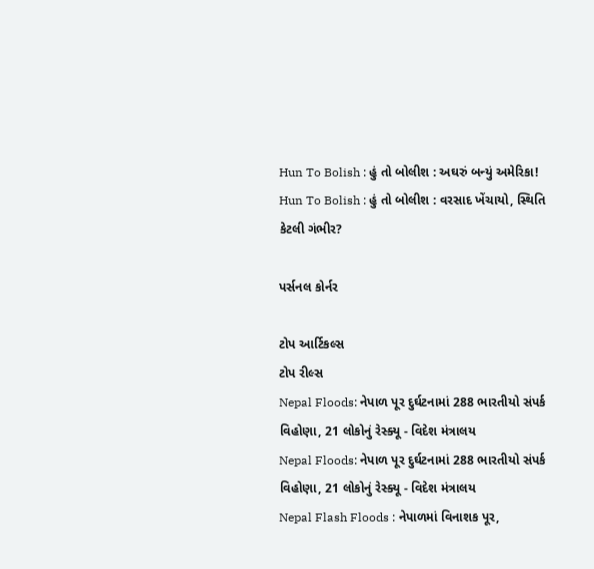Hun To Bolish : હું તો બોલીશ : અઘરું બન્યું અમેરિકા!
Hun To Bolish : હું તો બોલીશ : વરસાદ ખેંચાયો, સ્થિતિ કેટલી ગંભીર?

પર્સનલ કોર્નર

ટોપ આર્ટિકલ્સ
ટોપ રીલ્સ
Nepal Floods: નેપાળ પૂર દુર્ઘટનામાં 288 ભારતીયો સંપર્ક વિહોણા, 21 લોકોનું રેસ્ક્યૂ - વિદેશ મંત્રાલય
Nepal Floods: નેપાળ પૂર દુર્ઘટનામાં 288 ભારતીયો સંપર્ક વિહોણા, 21 લોકોનું રેસ્ક્યૂ - વિદેશ મંત્રાલય
Nepal Flash Floods : નેપાળમાં વિનાશક પૂર,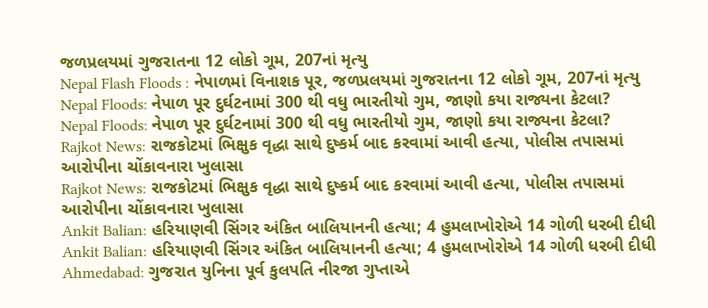જળપ્રલયમાં ગુજરાતના 12 લોકો ગૂમ, 207નાં મૃત્યુ
Nepal Flash Floods : નેપાળમાં વિનાશક પૂર, જળપ્રલયમાં ગુજરાતના 12 લોકો ગૂમ, 207નાં મૃત્યુ
Nepal Floods: નેપાળ પૂર દુર્ઘટનામાં 300 થી વધુ ભારતીયો ગુમ, જાણો કયા રાજ્યના કેટલા?
Nepal Floods: નેપાળ પૂર દુર્ઘટનામાં 300 થી વધુ ભારતીયો ગુમ, જાણો કયા રાજ્યના કેટલા?
Rajkot News: રાજકોટમાં ભિક્ષુક વૃદ્ધા સાથે દુષ્કર્મ બાદ કરવામાં આવી હત્યા, પોલીસ તપાસમાં આરોપીના ચોંકાવનારા ખુલાસા
Rajkot News: રાજકોટમાં ભિક્ષુક વૃદ્ધા સાથે દુષ્કર્મ બાદ કરવામાં આવી હત્યા, પોલીસ તપાસમાં આરોપીના ચોંકાવનારા ખુલાસા
Ankit Balian: હરિયાણવી સિંગર અંકિત બાલિયાનની હત્યા; 4 હુમલાખોરોએ 14 ગોળી ધરબી દીધી
Ankit Balian: હરિયાણવી સિંગર અંકિત બાલિયાનની હત્યા; 4 હુમલાખોરોએ 14 ગોળી ધરબી દીધી
Ahmedabad: ગુજરાત યુનિના પૂર્વ કુલપતિ નીરજા ગુપ્તાએ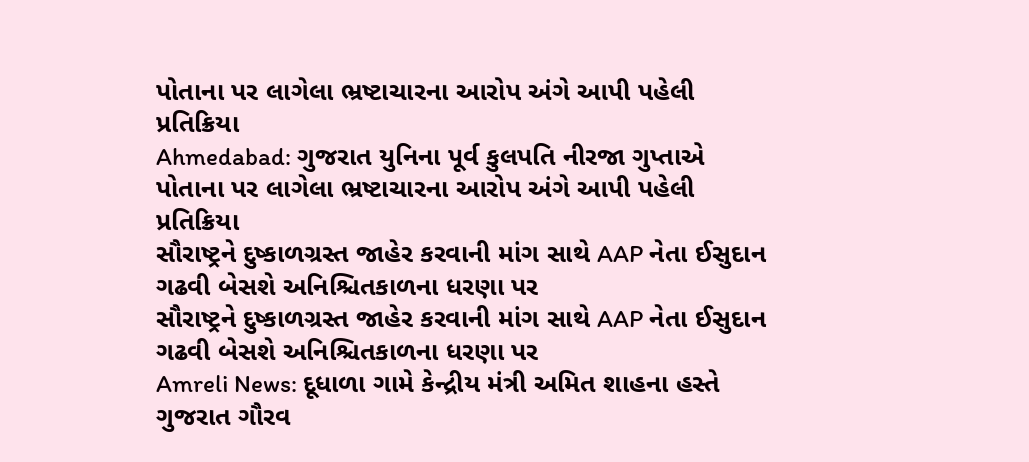પોતાના પર લાગેલા ભ્રષ્ટાચારના આરોપ અંગે આપી પહેલી પ્રતિક્રિયા
Ahmedabad: ગુજરાત યુનિના પૂર્વ કુલપતિ નીરજા ગુપ્તાએ પોતાના પર લાગેલા ભ્રષ્ટાચારના આરોપ અંગે આપી પહેલી પ્રતિક્રિયા
સૌરાષ્ટ્રને દુષ્કાળગ્રસ્ત જાહેર કરવાની માંગ સાથે AAP નેતા ઈસુદાન ગઢવી બેસશે અનિશ્ચિતકાળના ધરણા પર
સૌરાષ્ટ્રને દુષ્કાળગ્રસ્ત જાહેર કરવાની માંગ સાથે AAP નેતા ઈસુદાન ગઢવી બેસશે અનિશ્ચિતકાળના ધરણા પર
Amreli News: દૂધાળા ગામે કેન્દ્રીય મંત્રી અમિત શાહના હસ્તે ગુજરાત ગૌરવ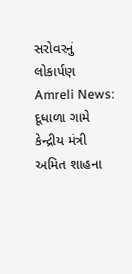સરોવરનું લોકાર્પણ
Amreli News: દૂધાળા ગામે કેન્દ્રીય મંત્રી અમિત શાહના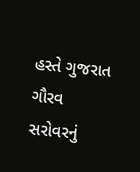હસ્તે ગુજરાત ગૌરવ સરોવરનું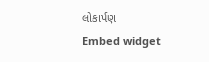લોકાર્પણ
Embed widget